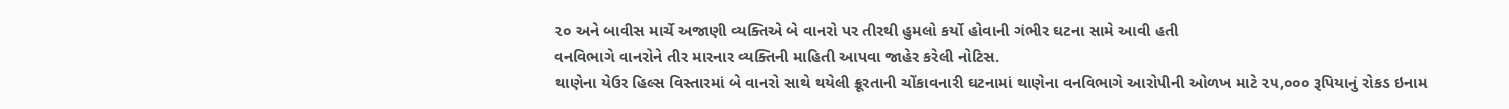૨૦ અને બાવીસ માર્ચે અજાણી વ્યક્તિએ બે વાનરો પર તીરથી હુમલો કર્યો હોવાની ગંભીર ઘટના સામે આવી હતી
વનવિભાગે વાનરોને તીર મારનાર વ્યક્તિની માહિતી આપવા જાહેર કરેલી નોટિસ.
થાણેના યેઉર હિલ્સ વિસ્તારમાં બે વાનરો સાથે થયેલી ક્રૂરતાની ચોંકાવનારી ઘટનામાં થાણેના વનવિભાગે આરોપીની ઓળખ માટે ૨૫,૦૦૦ રૂપિયાનું રોકડ ઇનામ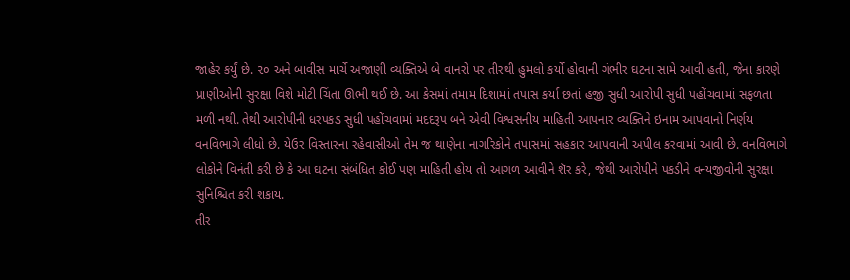જાહેર કર્યું છે. ૨૦ અને બાવીસ માર્ચે અજાણી વ્યક્તિએ બે વાનરો પર તીરથી હુમલો કર્યો હોવાની ગંભીર ઘટના સામે આવી હતી, જેના કારણે પ્રાણીઓની સુરક્ષા વિશે મોટી ચિંતા ઊભી થઈ છે. આ કેસમાં તમામ દિશામાં તપાસ કર્યા છતાં હજી સુધી આરોપી સુધી પહોંચવામાં સફળતા મળી નથી. તેથી આરોપીની ધરપકડ સુધી પહોંચવામાં મદદરૂપ બને એવી વિશ્વસનીય માહિતી આપનાર વ્યક્તિને ઇનામ આપવાનો નિર્ણય વનવિભાગે લીધો છે. યેઉર વિસ્તારના રહેવાસીઓ તેમ જ થાણેના નાગરિકોને તપાસમાં સહકાર આપવાની અપીલ કરવામાં આવી છે. વનવિભાગે લોકોને વિનંતી કરી છે કે આ ઘટના સંબંધિત કોઈ પણ માહિતી હોય તો આગળ આવીને શૅર કરે, જેથી આરોપીને પકડીને વન્યજીવોની સુરક્ષા સુનિશ્ચિત કરી શકાય.
તીર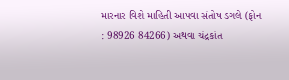મારનાર વિશે માહિતી આપવા સંતોષ ડગલે (ફોન : 98926 84266) અથવા ચંદ્રકાંત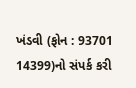ખંડવી (ફોન : 93701 14399)નો સંપર્ક કરી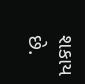શકાય છે.